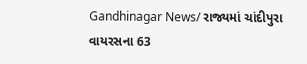Gandhinagar News/ રાજ્યમાં ચાંદીપુરા વાયરસના 63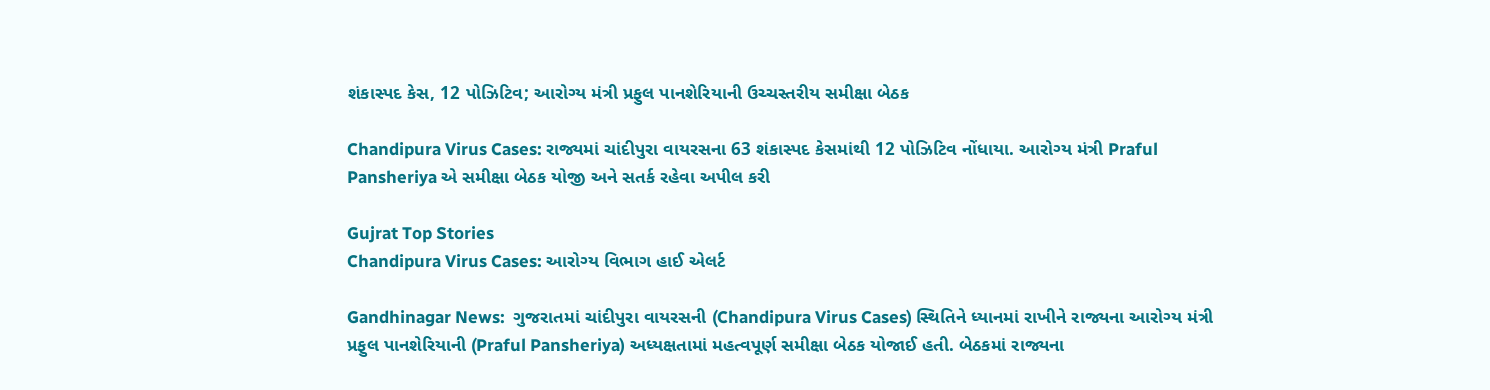શંકાસ્પદ કેસ, 12 પોઝિટિવ; આરોગ્ય મંત્રી પ્રફુલ પાનશેરિયાની ઉચ્ચસ્તરીય સમીક્ષા બેઠક

Chandipura Virus Cases: રાજ્યમાં ચાંદીપુરા વાયરસના 63 શંકાસ્પદ કેસમાંથી 12 પોઝિટિવ નોંધાયા. આરોગ્ય મંત્રી Praful Pansheriya એ સમીક્ષા બેઠક યોજી અને સતર્ક રહેવા અપીલ કરી

Gujrat Top Stories
Chandipura Virus Cases: આરોગ્ય વિભાગ હાઈ એલર્ટ

Gandhinagar News:  ગુજરાતમાં ચાંદીપુરા વાયરસની (Chandipura Virus Cases) સ્થિતિને ધ્યાનમાં રાખીને રાજ્યના આરોગ્ય મંત્રી પ્રફુલ પાનશેરિયાની (Praful Pansheriya) અધ્યક્ષતામાં મહત્વપૂર્ણ સમીક્ષા બેઠક યોજાઈ હતી. બેઠકમાં રાજ્યના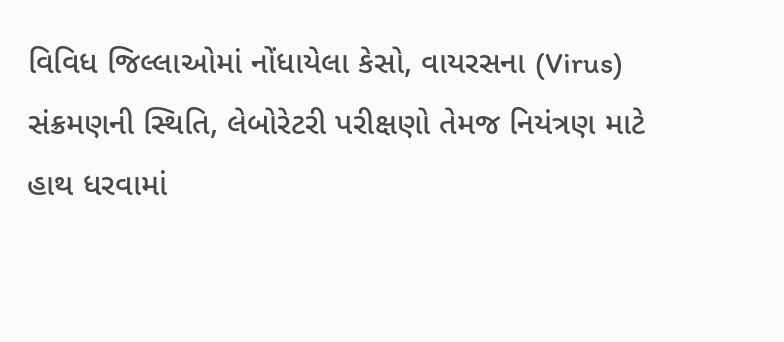વિવિધ જિલ્લાઓમાં નોંધાયેલા કેસો, વાયરસના (Virus) સંક્રમણની સ્થિતિ, લેબોરેટરી પરીક્ષણો તેમજ નિયંત્રણ માટે હાથ ધરવામાં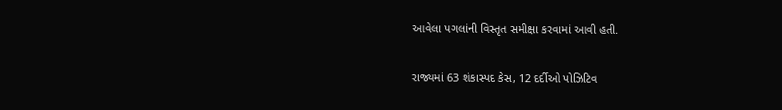આવેલા પગલાંની વિસ્તૃત સમીક્ષા કરવામાં આવી હતી.

રાજ્યમાં 63 શંકાસ્પદ કેસ, 12 દર્દીઓ પોઝિટિવ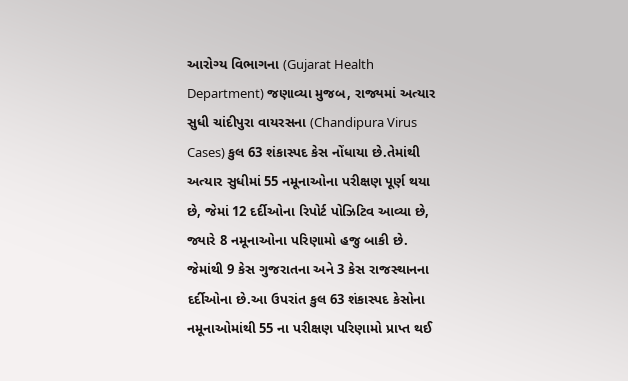આરોગ્ય વિભાગના (Gujarat Health Department) જણાવ્યા મુજબ, રાજ્યમાં અત્યાર સુધી ચાંદીપુરા વાયરસના (Chandipura Virus Cases) કુલ 63 શંકાસ્પદ કેસ નોંધાયા છે.તેમાંથી અત્યાર સુધીમાં 55 નમૂનાઓના પરીક્ષણ પૂર્ણ થયા છે, જેમાં 12 દર્દીઓના રિપોર્ટ પોઝિટિવ આવ્યા છે, જ્યારે 8 નમૂનાઓના પરિણામો હજુ બાકી છે. જેમાંથી 9 કેસ ગુજરાતના અને 3 કેસ રાજસ્થાનના દર્દીઓના છે.આ ઉપરાંત કુલ 63 શંકાસ્પદ કેસોના નમૂનાઓમાંથી 55 ના પરીક્ષણ પરિણામો પ્રાપ્ત થઈ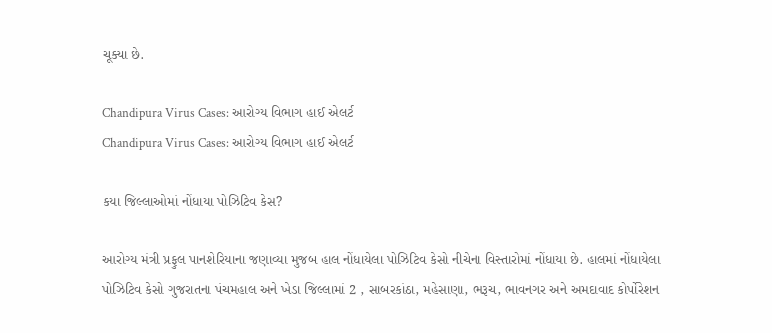ચૂક્યા છે.

Chandipura Virus Cases: આરોગ્ય વિભાગ હાઈ એલર્ટ
Chandipura Virus Cases: આરોગ્ય વિભાગ હાઈ એલર્ટ

કયા જિલ્લાઓમાં નોંધાયા પોઝિટિવ કેસ?

આરોગ્ય મંત્રી પ્રફુલ પાનશેરિયાના જણાવ્યા મુજબ હાલ નોંધાયેલા પોઝિટિવ કેસો નીચેના વિસ્તારોમાં નોંધાયા છે. હાલમાં નોંધાયેલા પોઝિટિવ કેસો ગુજરાતના પંચમહાલ અને ખેડા જિલ્લામાં 2 , સાબરકાંઠા, મહેસાણા, ભરૂચ, ભાવનગર અને અમદાવાદ કોર્પોરેશન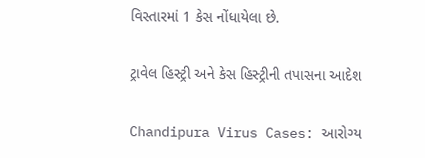વિસ્તારમાં 1 કેસ નોંધાયેલા છે.

ટ્રાવેલ હિસ્ટ્રી અને કેસ હિસ્ટ્રીની તપાસના આદેશ

Chandipura Virus Cases: આરોગ્ય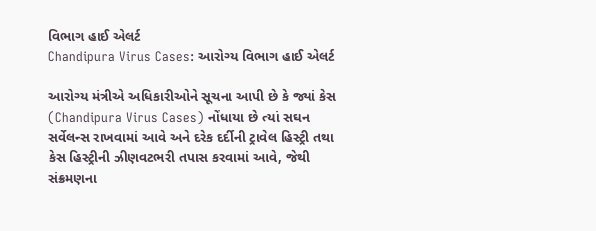વિભાગ હાઈ એલર્ટ
Chandipura Virus Cases: આરોગ્ય વિભાગ હાઈ એલર્ટ

આરોગ્ય મંત્રીએ અધિકારીઓને સૂચના આપી છે કે જ્યાં કેસ (Chandipura Virus Cases) નોંધાયા છે ત્યાં સઘન સર્વેલન્સ રાખવામાં આવે અને દરેક દર્દીની ટ્રાવેલ હિસ્ટ્રી તથા કેસ હિસ્ટ્રીની ઝીણવટભરી તપાસ કરવામાં આવે, જેથી સંક્રમણના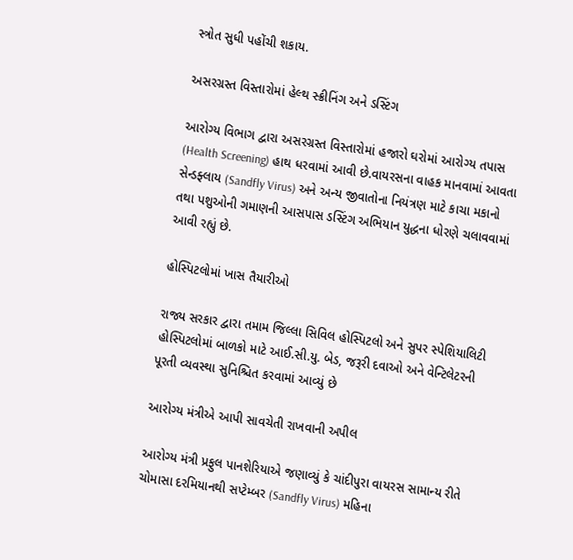સ્ત્રોત સુધી પહોંચી શકાય.

અસરગ્રસ્ત વિસ્તારોમાં હેલ્થ સ્ક્રીનિંગ અને ડસ્ટિંગ

આરોગ્ય વિભાગ દ્વારા અસરગ્રસ્ત વિસ્તારોમાં હજારો ઘરોમાં આરોગ્ય તપાસ (Health Screening) હાથ ધરવામાં આવી છે.વાયરસના વાહક માનવામાં આવતા સેન્ડફ્લાય (Sandfly Virus) અને અન્ય જીવાતોના નિયંત્રણ માટે કાચા મકાનો તથા પશુઓની ગમાણની આસપાસ ડસ્ટિંગ અભિયાન યુદ્ધના ધોરણે ચલાવવામાં આવી રહ્યું છે.

હોસ્પિટલોમાં ખાસ તૈયારીઓ

રાજ્ય સરકાર દ્વારા તમામ જિલ્લા સિવિલ હોસ્પિટલો અને સુપર સ્પેશિયાલિટી હોસ્પિટલોમાં બાળકો માટે આઈ.સી.યુ. બેડ, જરૂરી દવાઓ અને વેન્ટિલેટરની પૂરતી વ્યવસ્થા સુનિશ્ચિત કરવામાં આવ્યું છે

આરોગ્ય મંત્રીએ આપી સાવચેતી રાખવાની અપીલ

આરોગ્ય મંત્રી પ્રફુલ પાનશેરિયાએ જણાવ્યું કે ચાંદીપુરા વાયરસ સામાન્ય રીતે ચોમાસા દરમિયાનથી સપ્ટેમ્બર (Sandfly Virus) મહિના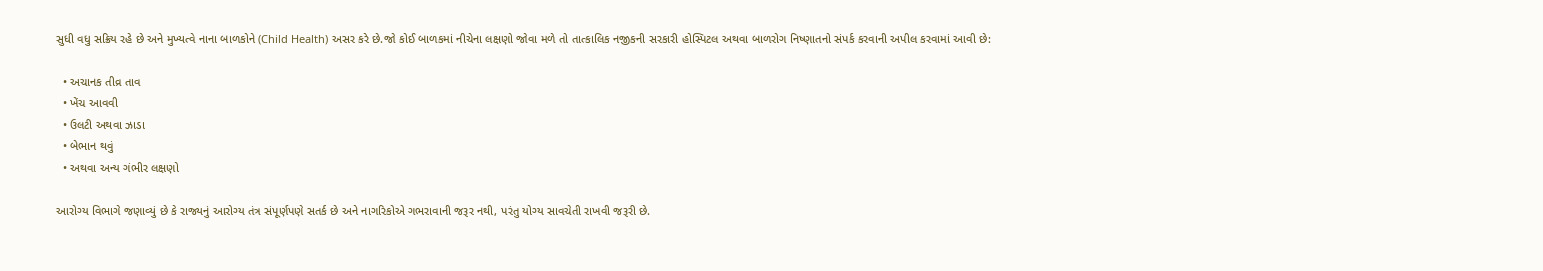સુધી વધુ સક્રિય રહે છે અને મુખ્યત્વે નાના બાળકોને (Child Health) અસર કરે છે.જો કોઈ બાળકમાં નીચેના લક્ષણો જોવા મળે તો તાત્કાલિક નજીકની સરકારી હોસ્પિટલ અથવા બાળરોગ નિષ્ણાતનો સંપર્ક કરવાની અપીલ કરવામાં આવી છે:

  • અચાનક તીવ્ર તાવ
  • ખેંચ આવવી
  • ઉલટી અથવા ઝાડા
  • બેભાન થવું
  • અથવા અન્ય ગંભીર લક્ષણો

આરોગ્ય વિભાગે જણાવ્યું છે કે રાજ્યનું આરોગ્ય તંત્ર સંપૂર્ણપણે સતર્ક છે અને નાગરિકોએ ગભરાવાની જરૂર નથી, પરંતુ યોગ્ય સાવચેતી રાખવી જરૂરી છે.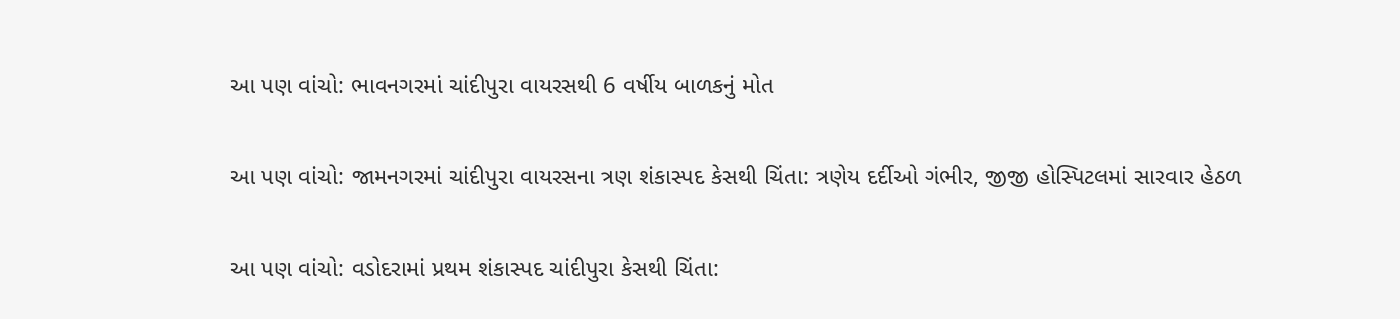આ પણ વાંચો: ભાવનગરમાં ચાંદીપુરા વાયરસથી 6 વર્ષીય બાળકનું મોત

આ પણ વાંચો: જામનગરમાં ચાંદીપુરા વાયરસના ત્રણ શંકાસ્પદ કેસથી ચિંતા: ત્રણેય દર્દીઓ ગંભીર, જીજી હોસ્પિટલમાં સારવાર હેઠળ

આ પણ વાંચો: વડોદરામાં પ્રથમ શંકાસ્પદ ચાંદીપુરા કેસથી ચિંતા: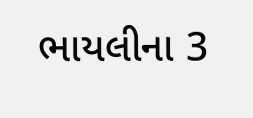ભાયલીના 3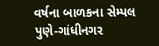વર્ષના બાળકના સેમ્પલ પુણે-ગાંધીનગર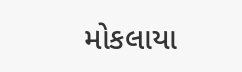મોકલાયા